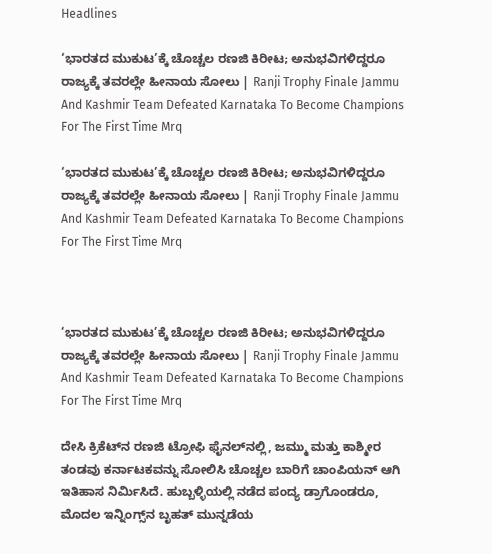Headlines

‘ಭಾರತದ ಮುಕುಟ’ಕ್ಕೆ ಚೊಚ್ಚಲ ರಣಜಿ ಕಿರೀಟ; ಅನುಭವಿಗಳಿದ್ದರೂ ರಾಜ್ಯಕ್ಕೆ ತವರಲ್ಲೇ ಹೀನಾಯ ಸೋಲು | Ranji Trophy Finale Jammu And Kashmir Team Defeated Karnataka To Become Champions For The First Time Mrq

‘ಭಾರತದ ಮುಕುಟ’ಕ್ಕೆ ಚೊಚ್ಚಲ ರಣಜಿ ಕಿರೀಟ; ಅನುಭವಿಗಳಿದ್ದರೂ ರಾಜ್ಯಕ್ಕೆ ತವರಲ್ಲೇ ಹೀನಾಯ ಸೋಲು | Ranji Trophy Finale Jammu And Kashmir Team Defeated Karnataka To Become Champions For The First Time Mrq



‘ಭಾರತದ ಮುಕುಟ’ಕ್ಕೆ ಚೊಚ್ಚಲ ರಣಜಿ ಕಿರೀಟ; ಅನುಭವಿಗಳಿದ್ದರೂ ರಾಜ್ಯಕ್ಕೆ ತವರಲ್ಲೇ ಹೀನಾಯ ಸೋಲು | Ranji Trophy Finale Jammu And Kashmir Team Defeated Karnataka To Become Champions For The First Time Mrq

ದೇಸಿ ಕ್ರಿಕೆಟ್‌ನ ರಣಜಿ ಟ್ರೋಫಿ ಫೈನಲ್‌ನಲ್ಲಿ, ಜಮ್ಮು ಮತ್ತು ಕಾಶ್ಮೀರ ತಂಡವು ಕರ್ನಾಟಕವನ್ನು ಸೋಲಿಸಿ ಚೊಚ್ಚಲ ಬಾರಿಗೆ ಚಾಂಪಿಯನ್ ಆಗಿ ಇತಿಹಾಸ ನಿರ್ಮಿಸಿದೆ. ಹುಬ್ಬಳ್ಳಿಯಲ್ಲಿ ನಡೆದ ಪಂದ್ಯ ಡ್ರಾಗೊಂಡರೂ, ಮೊದಲ ಇನ್ನಿಂಗ್ಸ್‌ನ ಬೃಹತ್ ಮುನ್ನಡೆಯ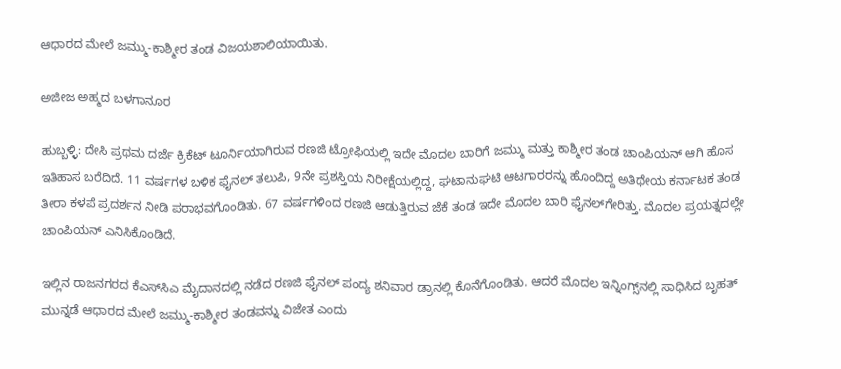ಆಧಾರದ ಮೇಲೆ ಜಮ್ಮು-ಕಾಶ್ಮೀರ ತಂಡ ವಿಜಯಶಾಲಿಯಾಯಿತು.

ಅಜೀಜ ಅಹ್ಮದ ಬಳಗಾನೂರ

ಹುಬ್ಬಳ್ಳಿ: ದೇಸಿ ಪ್ರಥಮ ದರ್ಜೆ ಕ್ರಿಕೆಟ್‌ ಟೂರ್ನಿಯಾಗಿರುವ ರಣಜಿ ಟ್ರೋಫಿಯಲ್ಲಿ ಇದೇ ಮೊದಲ ಬಾರಿಗೆ ಜಮ್ಮು ಮತ್ತು ಕಾಶ್ಮೀರ ತಂಡ ಚಾಂಪಿಯನ್‌ ಆಗಿ ಹೊಸ ಇತಿಹಾಸ ಬರೆದಿದೆ. 11 ವರ್ಷಗಳ ಬಳಿಕ ಫೈನಲ್‌ ತಲುಪಿ, 9ನೇ ಪ್ರಶಸ್ತಿಯ ನಿರೀಕ್ಷೆಯಲ್ಲಿದ್ದ, ಘಟಾನುಘಟಿ ಆಟಗಾರರನ್ನು ಹೊಂದಿದ್ದ ಅತಿಥೇಯ ಕರ್ನಾಟಕ ತಂಡ ತೀರಾ ಕಳಪೆ ಪ್ರದರ್ಶನ ನೀಡಿ ಪರಾಭವಗೊಂಡಿತು. 67 ವರ್ಷಗಳಿಂದ ರಣಜಿ ಆಡುತ್ತಿರುವ ಜೆಕೆ ತಂಡ ಇದೇ ಮೊದಲ ಬಾರಿ ಫೈನಲ್‌ಗೇರಿತ್ತು. ಮೊದಲ ಪ್ರಯತ್ನದಲ್ಲೇ ಚಾಂಪಿಯನ್ ಎನಿಸಿಕೊಂಡಿದೆ.

ಇಲ್ಲಿನ ರಾಜನಗರದ ಕೆಎಸ್‌ಸಿಎ ಮೈದಾನದಲ್ಲಿ ನಡೆದ ರಣಜಿ ಫೈನಲ್‌ ಪಂದ್ಯ ಶನಿವಾರ ಡ್ರಾನಲ್ಲಿ ಕೊನೆಗೊಂಡಿತು. ಆದರೆ ಮೊದಲ ಇನ್ನಿಂಗ್ಸ್‌ನಲ್ಲಿ ಸಾಧಿಸಿದ ಬೃಹತ್ ಮುನ್ನಡೆ ಆಧಾರದ ಮೇಲೆ ಜಮ್ಮು-ಕಾಶ್ಮೀರ ತಂಡವನ್ನು ವಿಜೇತ ಎಂದು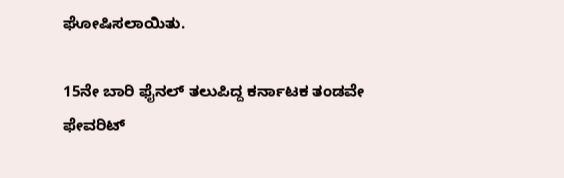ಘೋಷಿಸಲಾಯಿತು.

15ನೇ ಬಾರಿ ಫೈನಲ್‌ ತಲುಪಿದ್ದ ಕರ್ನಾಟಕ ತಂಡವೇ ಫೇವರಿಟ್‌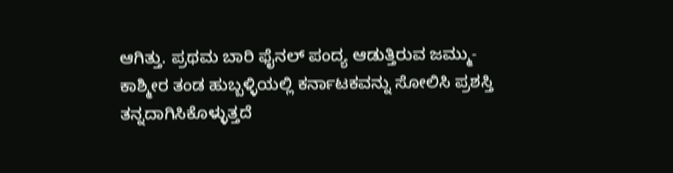ಆಗಿತ್ತು. ಪ್ರಥಮ ಬಾರಿ ಫೈನಲ್‌ ಪಂದ್ಯ ಆಡುತ್ತಿರುವ ಜಮ್ಮು-ಕಾಶ್ಮೀರ ತಂಡ ಹುಬ್ಬಳ್ಳಿಯಲ್ಲಿ ಕರ್ನಾಟಕವನ್ನು ಸೋಲಿಸಿ ಪ್ರಶಸ್ತಿ ತನ್ನದಾಗಿಸಿಕೊಳ್ಳುತ್ತದೆ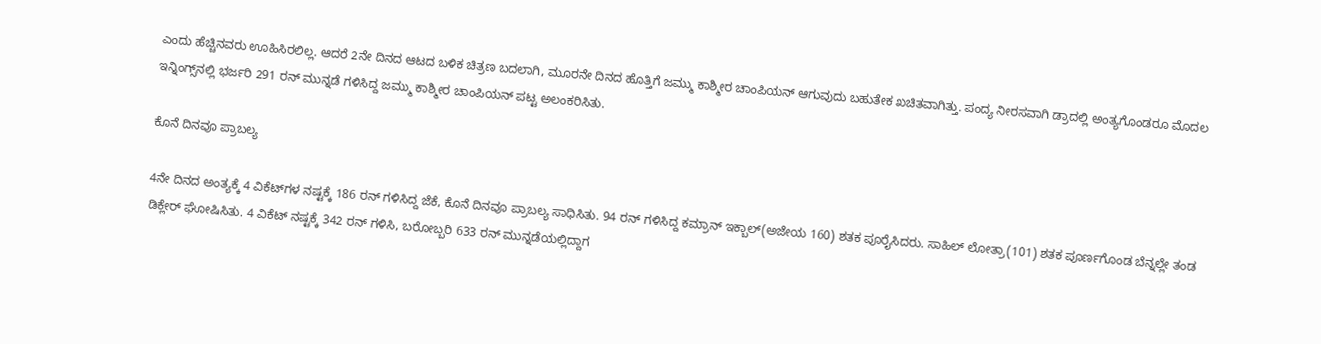ಎಂದು ಹೆಚ್ಚಿನವರು ಊಹಿಸಿರಲಿಲ್ಲ. ಆದರೆ 2ನೇ ದಿನದ ಆಟದ ಬಳಿಕ ಚಿತ್ರಣ ಬದಲಾಗಿ, ಮೂರನೇ ದಿನದ ಹೊತ್ತಿಗೆ ಜಮ್ಮು ಕಾಶ್ಮೀರ ಚಾಂಪಿಯನ್‌ ಆಗುವುದು ಬಹುತೇಕ ಖಚಿತವಾಗಿತ್ತು. ಪಂದ್ಯ ನೀರಸವಾಗಿ ಡ್ರಾದಲ್ಲಿ ಅಂತ್ಯಗೊಂಡರೂ ಮೊದಲ ಇನ್ನಿಂಗ್ಸ್‌ನಲ್ಲಿ ಭರ್ಜರಿ 291 ರನ್‌ ಮುನ್ನಡೆ ಗಳಿಸಿದ್ದ ಜಮ್ಮು ಕಾಶ್ಮೀರ ಚಾಂಪಿಯನ್‌ ಪಟ್ಟ ಅಲಂಕರಿಸಿತು.

ಕೊನೆ ದಿನವೂ ಪ್ರಾಬಲ್ಯ

4ನೇ ದಿನದ ಅಂತ್ಯಕ್ಕೆ 4 ವಿಕೆಟ್‌ಗಳ ನಷ್ಟಕ್ಕೆ 186 ರನ್ ಗಳಿಸಿದ್ದ ಜೆಕೆ, ಕೊನೆ ದಿನವೂ ಪ್ರಾಬಲ್ಯ ಸಾಧಿಸಿತು. 94 ರನ್‌ ಗಳಿಸಿದ್ದ ಕಮ್ರಾನ್‌ ಇಕ್ಬಾಲ್‌(ಅಜೇಯ 160) ಶತಕ ಪೂರೈಸಿದರು. ಸಾಹಿಲ್ ಲೋತ್ರಾ(101) ಶತಕ ಪೂರ್ಣಗೊಂಡ ಬೆನ್ನಲ್ಲೇ ತಂಡ ಡಿಕ್ಲೇರ್‌ ಘೋಷಿಸಿತು. 4 ವಿಕೆಟ್ ನಷ್ಟಕ್ಕೆ 342 ರನ್ ಗಳಿಸಿ, ಬರೋಬ್ಬರಿ 633 ರನ್‌ ಮುನ್ನಡೆಯಲ್ಲಿದ್ದಾಗ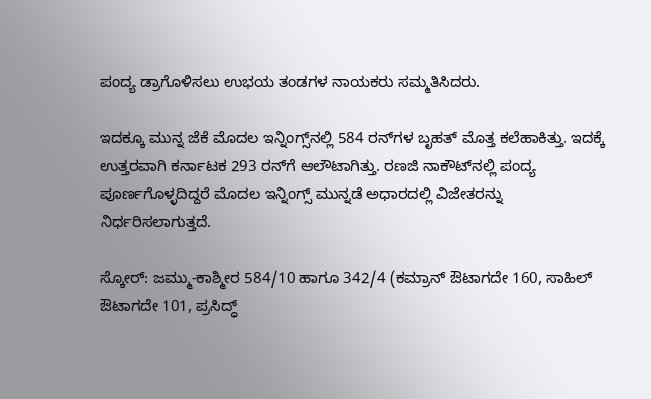ಪಂದ್ಯ ಡ್ರಾಗೊಳಿಸಲು ಉಭಯ ತಂಡಗಳ ನಾಯಕರು ಸಮ್ಮತಿಸಿದರು.

ಇದಕ್ಕೂ ಮುನ್ನ ಜೆಕೆ ಮೊದಲ ಇನ್ನಿಂಗ್ಸ್‌ನಲ್ಲಿ 584 ರನ್‌ಗಳ ಬೃಹತ್ ಮೊತ್ತ ಕಲೆಹಾಕಿತ್ತು. ಇದಕ್ಕೆ ಉತ್ತರವಾಗಿ ಕರ್ನಾಟಕ 293 ರನ್‌ಗೆ ಆಲೌಟಾಗಿತ್ತು. ರಣಜಿ ನಾಕೌಟ್‌ನಲ್ಲಿ ಪಂದ್ಯ ಪೂರ್ಣಗೊಳ್ಳದಿದ್ದರೆ ಮೊದಲ ಇನ್ನಿಂಗ್ಸ್‌ ಮುನ್ನಡೆ ಅಧಾರದಲ್ಲಿ ವಿಜೇತರನ್ನು ನಿರ್ಧರಿಸಲಾಗುತ್ತದೆ.

ಸ್ಕೋರ್‌: ಜಮ್ಮು-ಕಾಶ್ಮೀರ 584/10 ಹಾಗೂ 342/4 (ಕಮ್ರಾನ್‌ ಔಟಾಗದೇ 160, ಸಾಹಿಲ್‌ ಔಟಾಗದೇ 101, ಪ್ರಸಿದ್ಧ್‌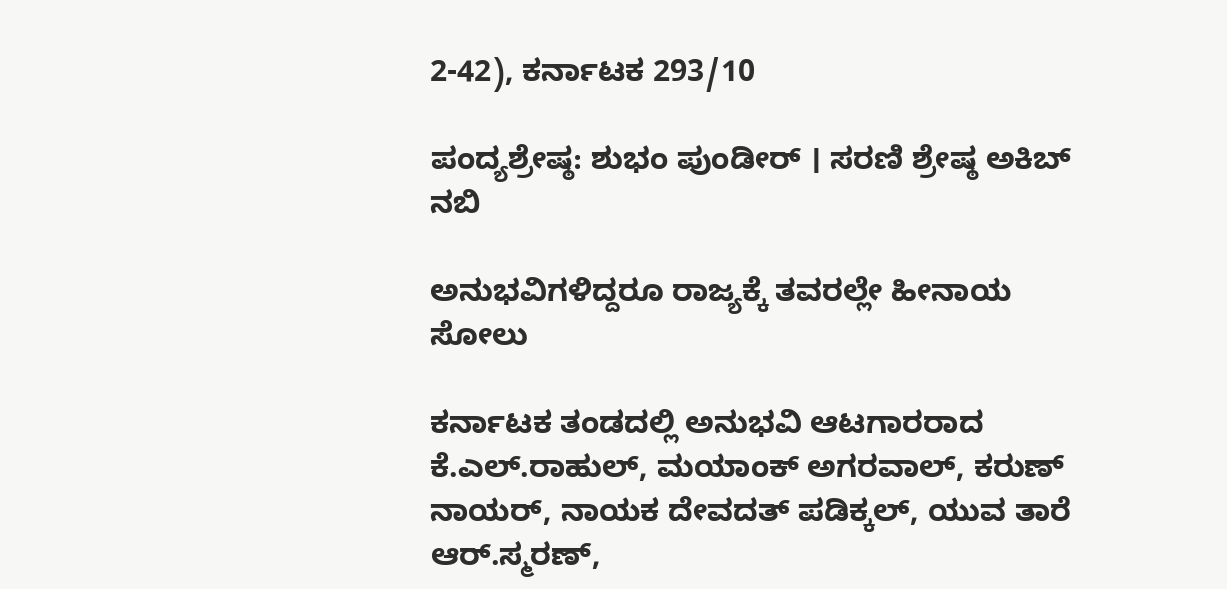2-42), ಕರ್ನಾಟಕ 293/10

ಪಂದ್ಯಶ್ರೇಷ್ಠ: ಶುಭಂ ಪುಂಡೀರ್ । ಸರಣಿ ಶ್ರೇಷ್ಠ ಅಕಿಬ್‌ ನಬಿ

ಅನುಭವಿಗಳಿದ್ದರೂ ರಾಜ್ಯಕ್ಕೆ ತವರಲ್ಲೇ ಹೀನಾಯ ಸೋಲು

ಕರ್ನಾಟಕ ತಂಡದಲ್ಲಿ ಅನುಭವಿ ಆಟಗಾರರಾದ ಕೆ.ಎಲ್.ರಾಹುಲ್, ಮಯಾಂಕ್ ಅಗರವಾಲ್, ಕರುಣ್ ನಾಯರ್, ನಾಯಕ ದೇವದತ್ ಪಡಿಕ್ಕಲ್‌, ಯುವ ತಾರೆ ಆರ್‌.ಸ್ಮರಣ್‌,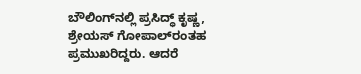ಬೌಲಿಂಗ್‌ನಲ್ಲಿ ಪ್ರಸಿದ್ಧ್ ಕೃಷ್ಣ, ಶ್ರೇಯಸ್ ಗೋಪಾಲ್‌ರಂತಹ ಪ್ರಮುಖರಿದ್ದರು. ಆದರೆ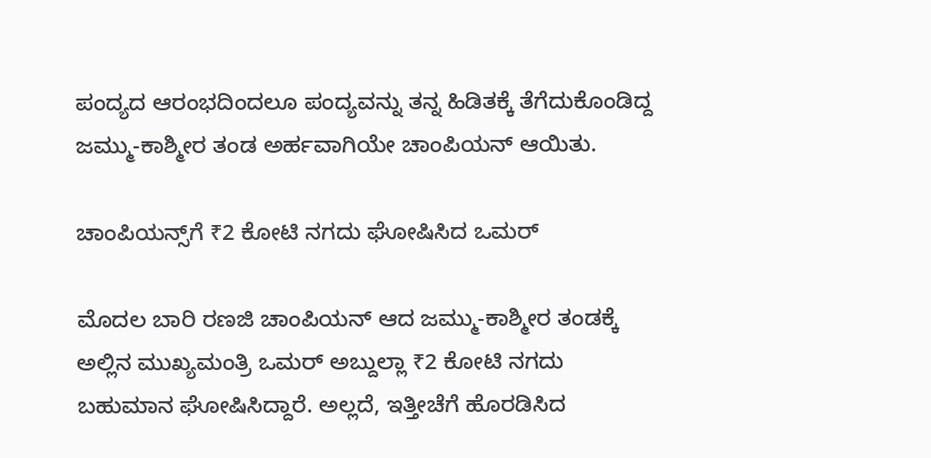ಪಂದ್ಯದ ಆರಂಭದಿಂದಲೂ ಪಂದ್ಯವನ್ನು ತನ್ನ ಹಿಡಿತಕ್ಕೆ ತೆಗೆದುಕೊಂಡಿದ್ದ ಜಮ್ಮು-ಕಾಶ್ಮೀರ ತಂಡ ಅರ್ಹವಾಗಿಯೇ ಚಾಂಪಿಯನ್‌ ಆಯಿತು.

ಚಾಂಪಿಯನ್ಸ್‌ಗೆ ₹2 ಕೋಟಿ ನಗದು ಘೋಷಿಸಿದ ಒಮರ್

ಮೊದಲ ಬಾರಿ ರಣಜಿ ಚಾಂಪಿಯನ್‌ ಆದ ಜಮ್ಮು-ಕಾಶ್ಮೀರ ತಂಡಕ್ಕೆ ಅಲ್ಲಿನ ಮುಖ್ಯಮಂತ್ರಿ ಒಮರ್‌ ಅಬ್ದುಲ್ಲಾ ₹2 ಕೋಟಿ ನಗದು ಬಹುಮಾನ ಘೋಷಿಸಿದ್ದಾರೆ. ಅಲ್ಲದೆ, ಇತ್ತೀಚೆಗೆ ಹೊರಡಿಸಿದ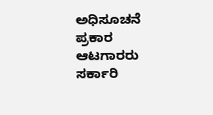ಅಧಿಸೂಚನೆ ಪ್ರಕಾರ ಆಟಗಾರರು ಸರ್ಕಾರಿ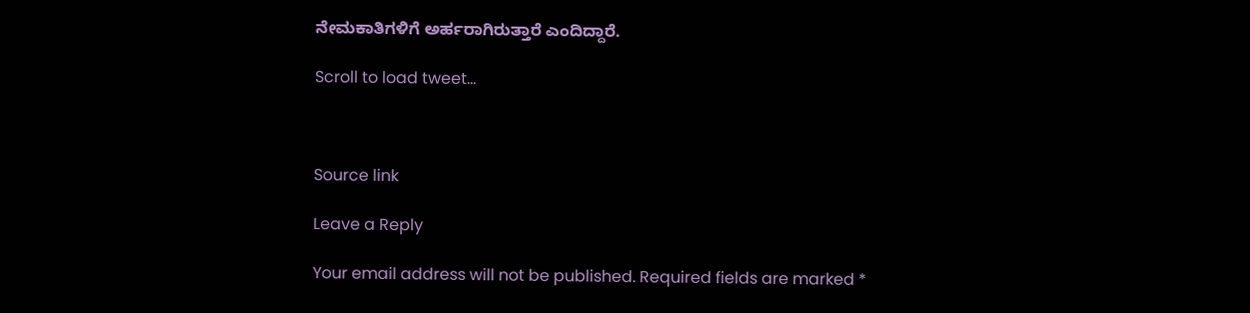ನೇಮಕಾತಿಗಳಿಗೆ ಅರ್ಹರಾಗಿರುತ್ತಾರೆ ಎಂದಿದ್ದಾರೆ.

Scroll to load tweet…



Source link

Leave a Reply

Your email address will not be published. Required fields are marked *